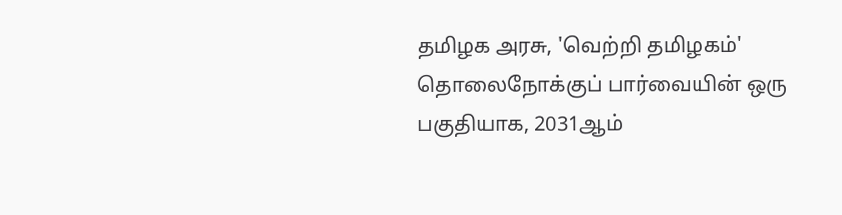தமிழக அரசு, 'வெற்றி தமிழகம்' தொலைநோக்குப் பார்வையின் ஒரு பகுதியாக, 2031ஆம்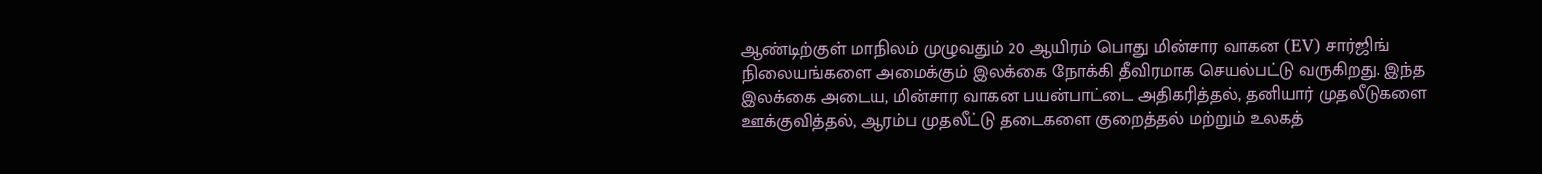ஆண்டிற்குள் மாநிலம் முழுவதும் 20 ஆயிரம் பொது மின்சார வாகன (EV) சார்ஜிங் நிலையங்களை அமைக்கும் இலக்கை நோக்கி தீவிரமாக செயல்பட்டு வருகிறது. இந்த இலக்கை அடைய, மின்சார வாகன பயன்பாட்டை அதிகரித்தல், தனியார் முதலீடுகளை ஊக்குவித்தல், ஆரம்ப முதலீட்டு தடைகளை குறைத்தல் மற்றும் உலகத்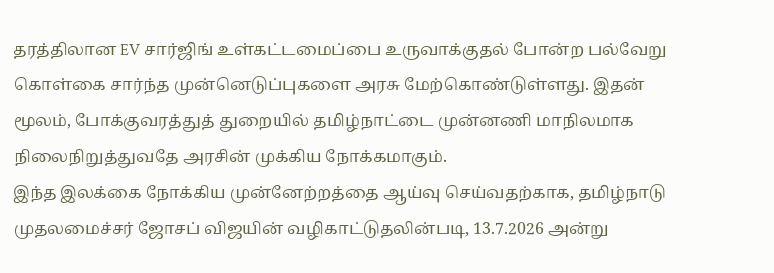தரத்திலான EV சார்ஜிங் உள்கட்டமைப்பை உருவாக்குதல் போன்ற பல்வேறு கொள்கை சார்ந்த முன்னெடுப்புகளை அரசு மேற்கொண்டுள்ளது. இதன் மூலம், போக்குவரத்துத் துறையில் தமிழ்நாட்டை முன்னணி மாநிலமாக நிலைநிறுத்துவதே அரசின் முக்கிய நோக்கமாகும்.
இந்த இலக்கை நோக்கிய முன்னேற்றத்தை ஆய்வு செய்வதற்காக, தமிழ்நாடு முதலமைச்சர் ஜோசப் விஜயின் வழிகாட்டுதலின்படி, 13.7.2026 அன்று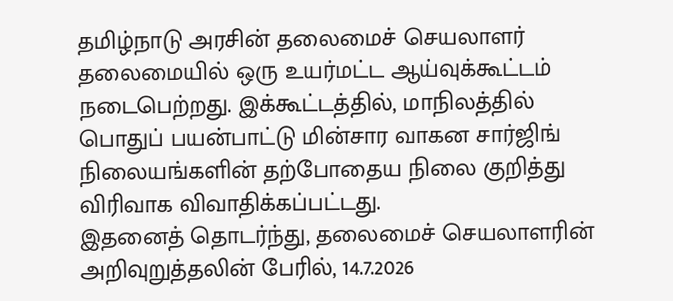தமிழ்நாடு அரசின் தலைமைச் செயலாளர் தலைமையில் ஒரு உயர்மட்ட ஆய்வுக்கூட்டம் நடைபெற்றது. இக்கூட்டத்தில், மாநிலத்தில் பொதுப் பயன்பாட்டு மின்சார வாகன சார்ஜிங் நிலையங்களின் தற்போதைய நிலை குறித்து விரிவாக விவாதிக்கப்பட்டது.
இதனைத் தொடர்ந்து, தலைமைச் செயலாளரின் அறிவுறுத்தலின் பேரில், 14.7.2026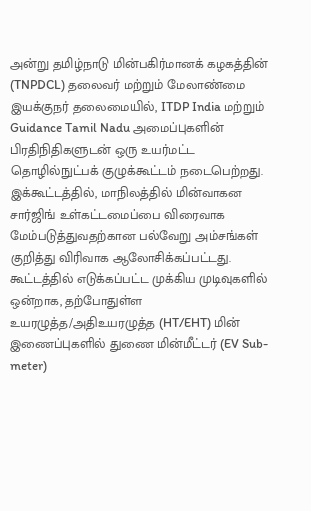அன்று தமிழ்நாடு மின்பகிர்மானக் கழகத்தின் (TNPDCL) தலைவர் மற்றும் மேலாண்மை இயக்குநர் தலைமையில், ITDP India மற்றும் Guidance Tamil Nadu அமைப்புகளின் பிரதிநிதிகளுடன் ஒரு உயர்மட்ட தொழில்நுட்பக் குழுக்கூட்டம் நடைபெற்றது. இக்கூட்டத்தில், மாநிலத்தில் மின்வாகன சார்ஜிங் உள்கட்டமைப்பை விரைவாக மேம்படுத்துவதற்கான பல்வேறு அம்சங்கள் குறித்து விரிவாக ஆலோசிக்கப்பட்டது.
கூட்டத்தில் எடுக்கப்பட்ட முக்கிய முடிவுகளில் ஒன்றாக, தற்போதுள்ள உயரழுத்த/அதிஉயரழுத்த (HT/EHT) மின் இணைப்புகளில் துணை மின்மீட்டர் (EV Sub-meter)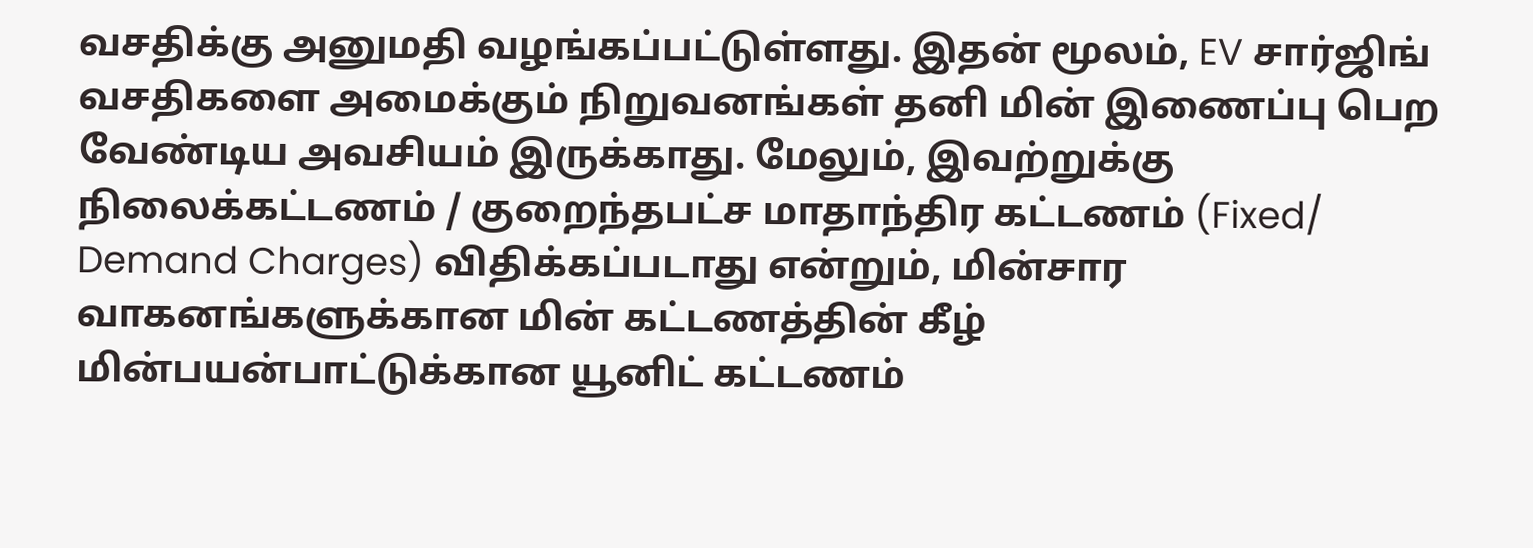வசதிக்கு அனுமதி வழங்கப்பட்டுள்ளது. இதன் மூலம், EV சார்ஜிங் வசதிகளை அமைக்கும் நிறுவனங்கள் தனி மின் இணைப்பு பெற வேண்டிய அவசியம் இருக்காது. மேலும், இவற்றுக்கு நிலைக்கட்டணம் / குறைந்தபட்ச மாதாந்திர கட்டணம் (Fixed/ Demand Charges) விதிக்கப்படாது என்றும், மின்சார வாகனங்களுக்கான மின் கட்டணத்தின் கீழ் மின்பயன்பாட்டுக்கான யூனிட் கட்டணம்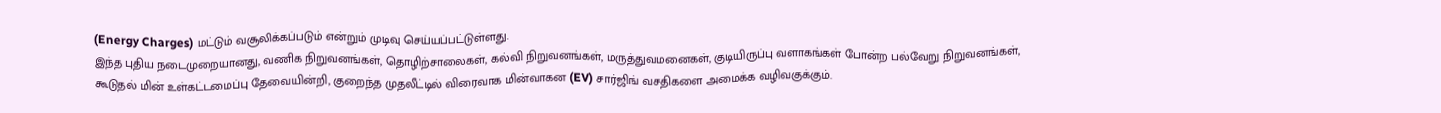(Energy Charges) மட்டும் வசூலிக்கப்படும் என்றும் முடிவு செய்யப்பட்டுள்ளது.
இந்த புதிய நடைமுறையானது, வணிக நிறுவனங்கள், தொழிற்சாலைகள், கல்வி நிறுவனங்கள், மருத்துவமனைகள், குடியிருப்பு வளாகங்கள் போன்ற பல்வேறு நிறுவனங்கள், கூடுதல் மின் உள்கட்டமைப்பு தேவையின்றி, குறைந்த முதலீட்டில் விரைவாக மின்வாகன (EV) சார்ஜிங் வசதிகளை அமைக்க வழிவகுக்கும்.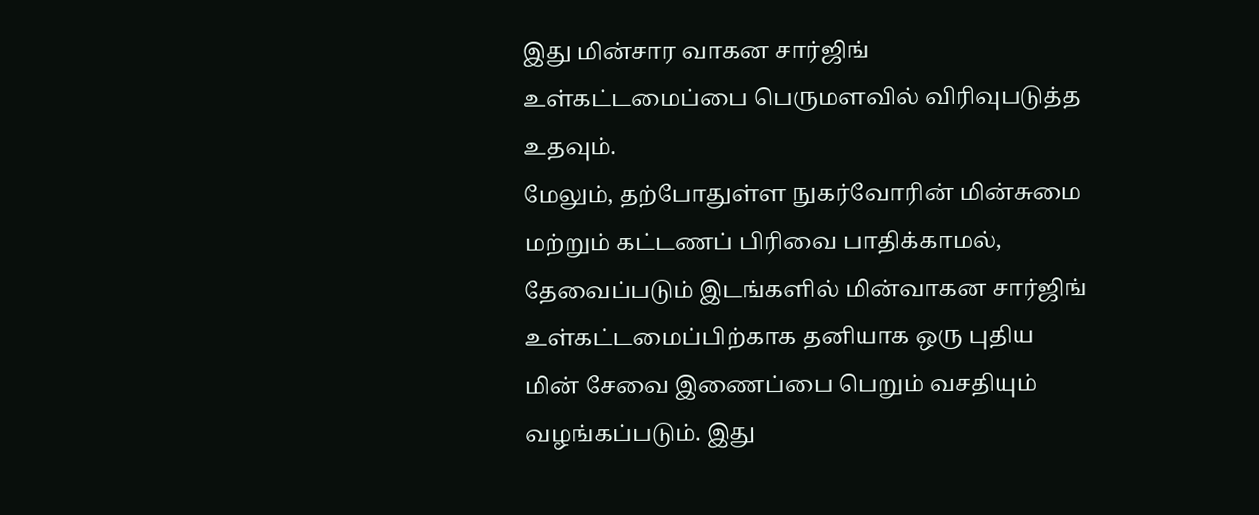இது மின்சார வாகன சார்ஜிங் உள்கட்டமைப்பை பெருமளவில் விரிவுபடுத்த உதவும்.
மேலும், தற்போதுள்ள நுகர்வோரின் மின்சுமை மற்றும் கட்டணப் பிரிவை பாதிக்காமல், தேவைப்படும் இடங்களில் மின்வாகன சார்ஜிங் உள்கட்டமைப்பிற்காக தனியாக ஒரு புதிய மின் சேவை இணைப்பை பெறும் வசதியும் வழங்கப்படும். இது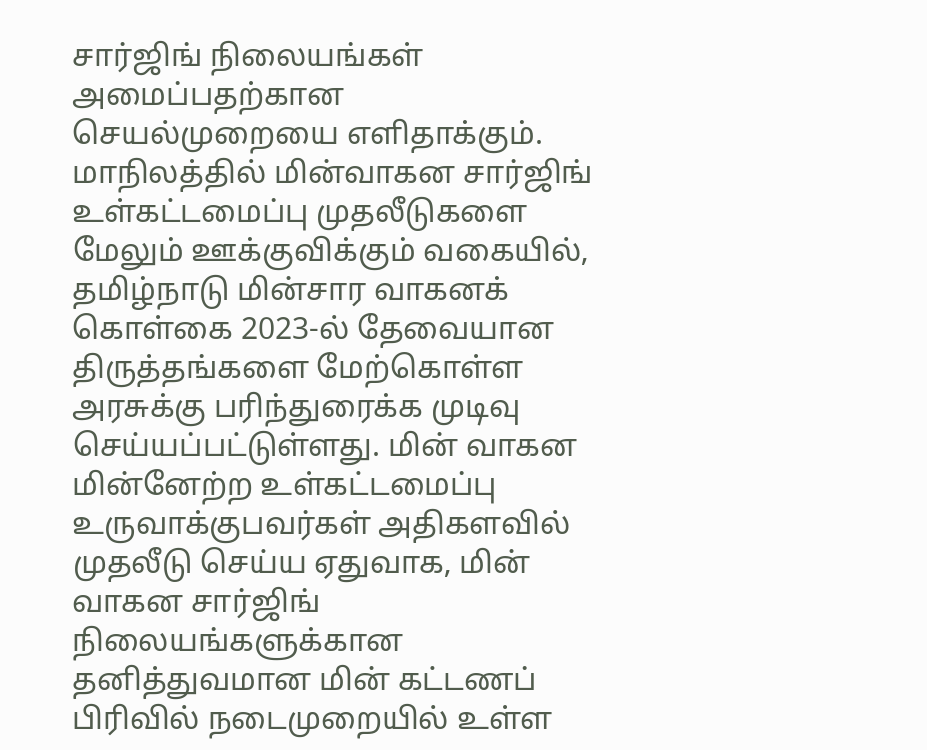சார்ஜிங் நிலையங்கள் அமைப்பதற்கான செயல்முறையை எளிதாக்கும்.
மாநிலத்தில் மின்வாகன சார்ஜிங் உள்கட்டமைப்பு முதலீடுகளை மேலும் ஊக்குவிக்கும் வகையில், தமிழ்நாடு மின்சார வாகனக் கொள்கை 2023-ல் தேவையான திருத்தங்களை மேற்கொள்ள அரசுக்கு பரிந்துரைக்க முடிவு செய்யப்பட்டுள்ளது. மின் வாகன மின்னேற்ற உள்கட்டமைப்பு உருவாக்குபவர்கள் அதிகளவில் முதலீடு செய்ய ஏதுவாக, மின் வாகன சார்ஜிங் நிலையங்களுக்கான தனித்துவமான மின் கட்டணப் பிரிவில் நடைமுறையில் உள்ள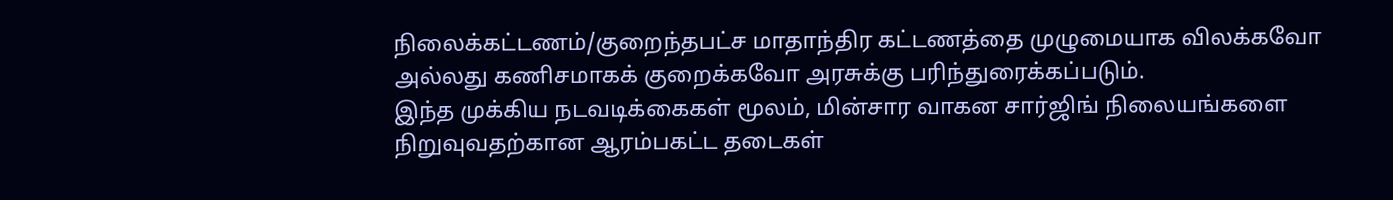நிலைக்கட்டணம்/குறைந்தபட்ச மாதாந்திர கட்டணத்தை முழுமையாக விலக்கவோ அல்லது கணிசமாகக் குறைக்கவோ அரசுக்கு பரிந்துரைக்கப்படும்.
இந்த முக்கிய நடவடிக்கைகள் மூலம், மின்சார வாகன சார்ஜிங் நிலையங்களை நிறுவுவதற்கான ஆரம்பகட்ட தடைகள்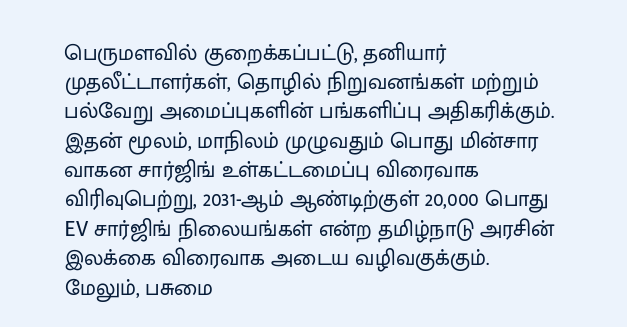பெருமளவில் குறைக்கப்பட்டு, தனியார் முதலீட்டாளர்கள், தொழில் நிறுவனங்கள் மற்றும் பல்வேறு அமைப்புகளின் பங்களிப்பு அதிகரிக்கும். இதன் மூலம், மாநிலம் முழுவதும் பொது மின்சார வாகன சார்ஜிங் உள்கட்டமைப்பு விரைவாக விரிவுபெற்று, 2031-ஆம் ஆண்டிற்குள் 20,000 பொது EV சார்ஜிங் நிலையங்கள் என்ற தமிழ்நாடு அரசின் இலக்கை விரைவாக அடைய வழிவகுக்கும். மேலும், பசுமை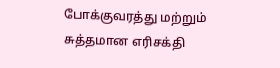போக்குவரத்து மற்றும் சுத்தமான எரிசக்தி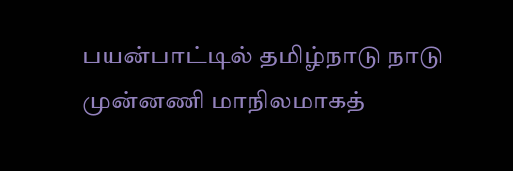பயன்பாட்டில் தமிழ்நாடு நாடு முன்னணி மாநிலமாகத்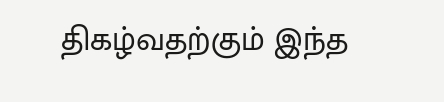திகழ்வதற்கும் இந்த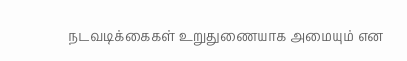நடவடிக்கைகள் உறுதுணையாக அமையும் என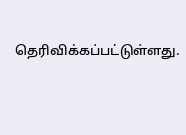தெரிவிக்கப்பட்டுள்ளது.